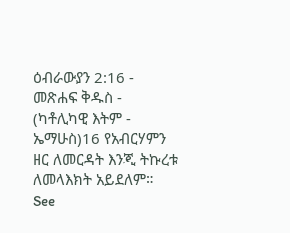ዕብራውያን 2:16 - መጽሐፍ ቅዱስ - (ካቶሊካዊ እትም - ኤማሁስ)16 የአብርሃምን ዘር ለመርዳት እንጂ ትኩረቱ ለመላእክት አይደለም። See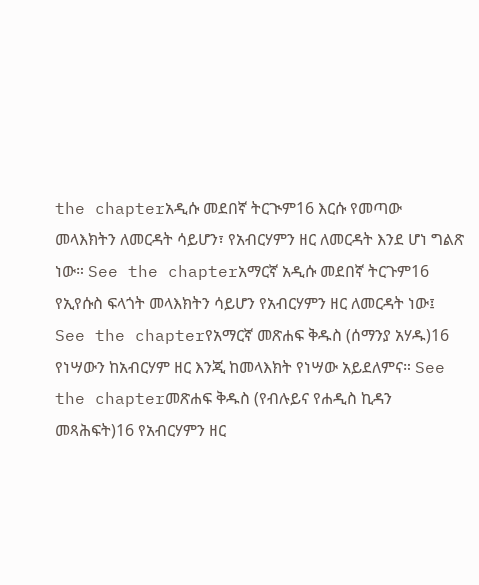the chapterአዲሱ መደበኛ ትርጒም16 እርሱ የመጣው መላእክትን ለመርዳት ሳይሆን፣ የአብርሃምን ዘር ለመርዳት እንደ ሆነ ግልጽ ነው። See the chapterአማርኛ አዲሱ መደበኛ ትርጉም16 የኢየሱስ ፍላጎት መላእክትን ሳይሆን የአብርሃምን ዘር ለመርዳት ነው፤ See the chapterየአማርኛ መጽሐፍ ቅዱስ (ሰማንያ አሃዱ)16 የነሣውን ከአብርሃም ዘር እንጂ ከመላእክት የነሣው አይደለምና። See the chapterመጽሐፍ ቅዱስ (የብሉይና የሐዲስ ኪዳን መጻሕፍት)16 የአብርሃምን ዘር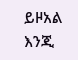ይዞአል እንጂ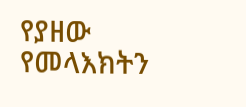የያዘው የመላእክትን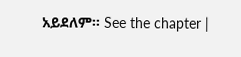አይደለም። See the chapter |